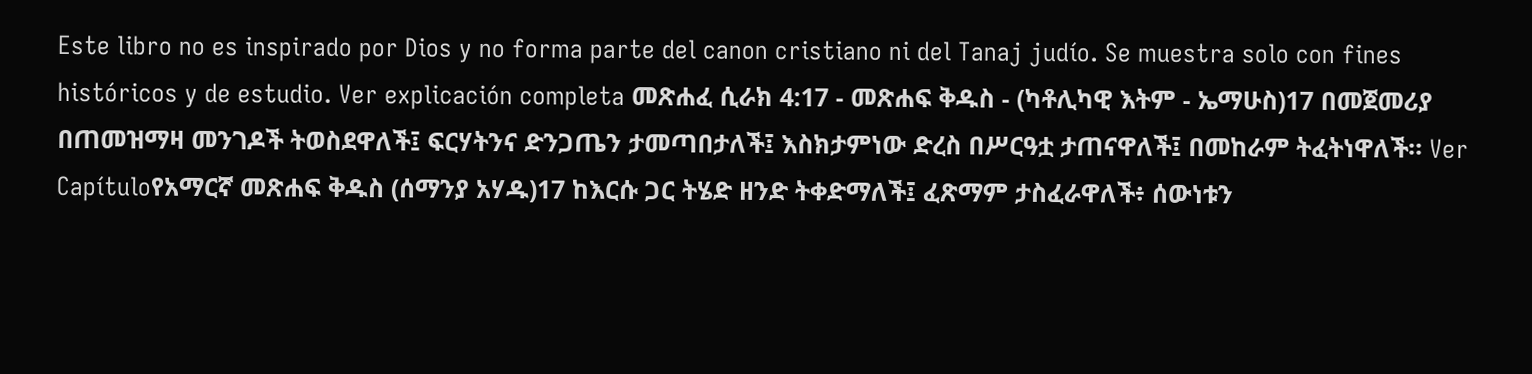Este libro no es inspirado por Dios y no forma parte del canon cristiano ni del Tanaj judío. Se muestra solo con fines históricos y de estudio. Ver explicación completa መጽሐፈ ሲራክ 4:17 - መጽሐፍ ቅዱስ - (ካቶሊካዊ እትም - ኤማሁስ)17 በመጀመሪያ በጠመዝማዛ መንገዶች ትወስደዋለች፤ ፍርሃትንና ድንጋጤን ታመጣበታለች፤ እስክታምነው ድረስ በሥርዓቷ ታጠናዋለች፤ በመከራም ትፈትነዋለች። Ver Capítuloየአማርኛ መጽሐፍ ቅዱስ (ሰማንያ አሃዱ)17 ከእርሱ ጋር ትሄድ ዘንድ ትቀድማለች፤ ፈጽማም ታስፈራዋለች፥ ሰውነቱን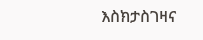እስክታስገዛና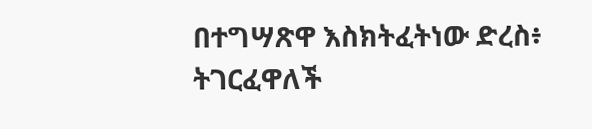በተግሣጽዋ እስክትፈትነው ድረስ፥ ትገርፈዋለች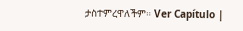ታስተምረዋለችም። Ver Capítulo |